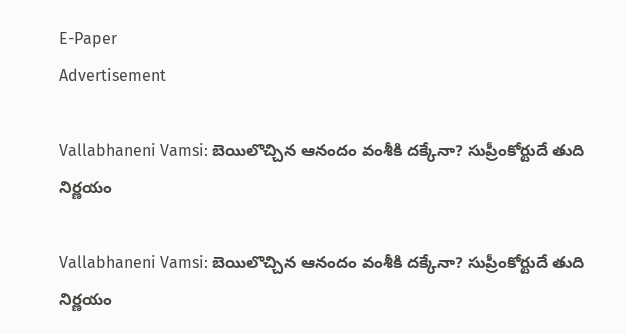E-Paper
Advertisement

Vallabhaneni Vamsi: బెయిలొచ్చిన ఆనందం వంశీకి దక్కేనా? సుప్రీంకోర్టుదే తుది నిర్ణయం

Vallabhaneni Vamsi: బెయిలొచ్చిన ఆనందం వంశీకి దక్కేనా? సుప్రీంకోర్టుదే తుది నిర్ణయం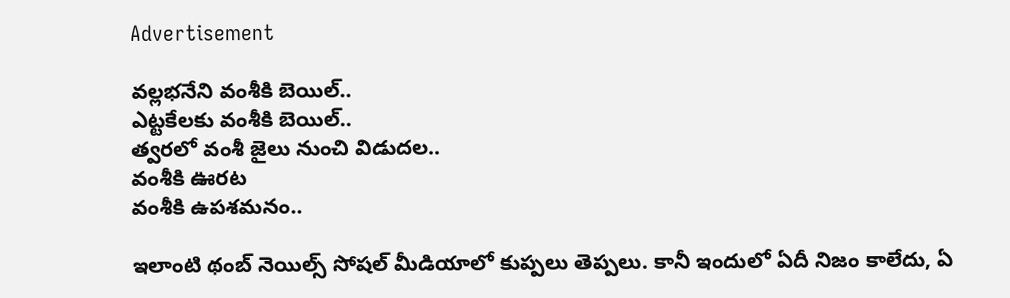Advertisement

వల్లభనేని వంశీకి బెయిల్..
ఎట్టకేలకు వంశీకి బెయిల్..
త్వరలో వంశీ జైలు నుంచి విడుదల..
వంశీకి ఊరట
వంశీకి ఉపశమనం..

ఇలాంటి థంబ్ నెయిల్స్ సోషల్ మీడియాలో కుప్పలు తెప్పలు. కానీ ఇందులో ఏదీ నిజం కాలేదు, ఏ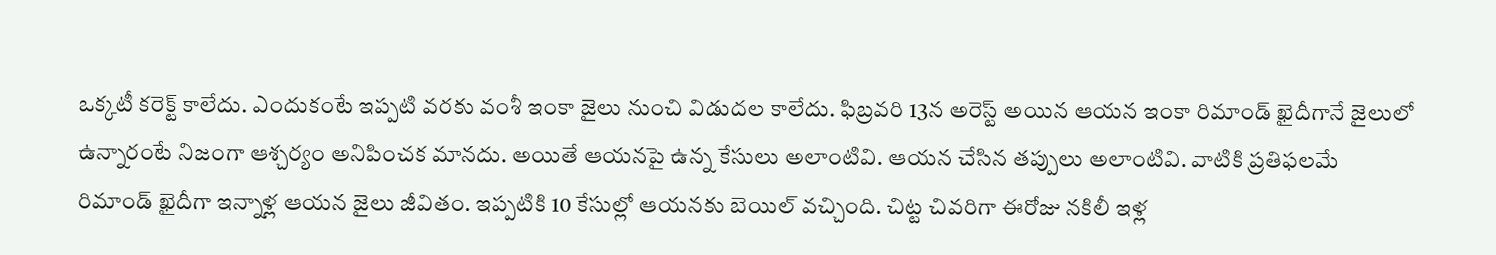ఒక్కటీ కరెక్ట్ కాలేదు. ఎందుకంటే ఇప్పటి వరకు వంశీ ఇంకా జైలు నుంచి విడుదల కాలేదు. ఫిబ్రవరి 13న అరెస్ట్ అయిన ఆయన ఇంకా రిమాండ్ ఖైదీగానే జైలులో ఉన్నారంటే నిజంగా ఆశ్చర్యం అనిపించక మానదు. అయితే ఆయనపై ఉన్న కేసులు అలాంటివి. ఆయన చేసిన తప్పులు అలాంటివి. వాటికి ప్రతిఫలమే రిమాండ్ ఖైదీగా ఇన్నాళ్ల ఆయన జైలు జీవితం. ఇప్పటికి 10 కేసుల్లో ఆయనకు బెయిల్ వచ్చింది. చిట్ట చివరిగా ఈరోజు నకిలీ ఇళ్ల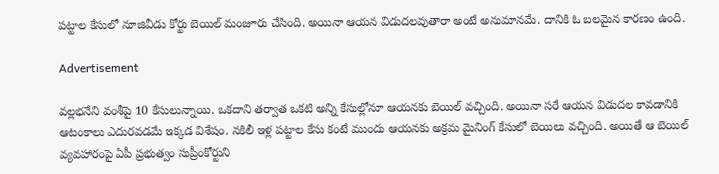పట్టాల కేసులో నూజివీడు కోర్టు బెయిల్ మంజూరు చేసింది. అయినా ఆయన విడుదలవుతారా అంటే అనుమానమే. దానికి ఓ బలమైన కారణం ఉంది.

Advertisement

వల్లభనేని వంశీపై 10 కేసులున్నాయి. ఒకదాని తర్వాత ఒకటి అన్ని కేసుల్లోనూ ఆయనకు బెయిల్ వచ్చింది. అయినా సరే ఆయన విడుదల కావడానికి ఆటంకాలు ఎదురవడమే ఇక్కడ విశేషం. నకిలీ ఇళ్ల పట్టాల కేసు కంటే ముందు ఆయనకు అక్రమ మైనింగ్ కేసులో బెయిలు వచ్చింది. అయితే ఆ బెయిల్ వ్యవహారంపై ఏపీ ప్రభుత్వం సుప్రీంకోర్టుని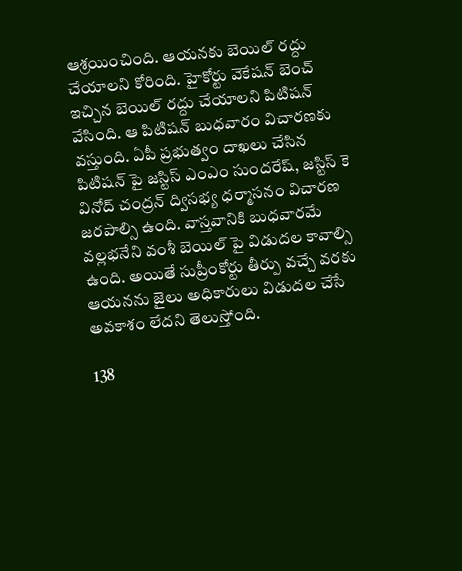ఆశ్రయించింది. ఆయనకు బెయిల్ రద్దు చేయాలని కోరింది. హైకోర్టు వెకేషన్ బెంచ్ ఇచ్చిన బెయిల్ రద్దు చేయాలని పిటిషన్ వేసింది. ఆ పిటిషన్ బుధవారం విచారణకు వస్తుంది. ఏపీ ప్రభుత్వం దాఖలు చేసిన పిటిషన్ పై జస్టిస్ ఎంఎం సుందరేష్, జస్టిస్ కె వినోద్ చంద్రన్ ద్విసభ్య ధర్మాసనం విచారణ జరపాల్సి ఉంది. వాస్తవానికి బుధవారమే వల్లభనేని వంశీ బెయిల్ పై విడుదల కావాల్సి ఉంది. అయితే సుప్రీంకోర్టు తీర్పు వచ్చే వరకు ఆయనను జైలు అధికారులు విడుదల చేసే అవకాశం లేదని తెలుస్తోంది.

138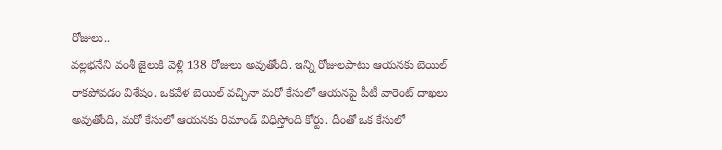రోజులు..
వల్లభనేని వంశీ జైలుకి వెళ్లి 138 రోజులు అవుతోంది. ఇన్ని రోజులపాటు ఆయనకు బెయిల్ రాకపోవడం విశేషం. ఒకవేళ బెయిల్ వచ్చినా మరో కేసులో ఆయనపై పీటీ వారెంట్ దాఖలు అవుతోంది, మరో కేసులో ఆయనకు రిమాండ్ విధిస్తోంది కోర్టు. దీంతో ఒక కేసులో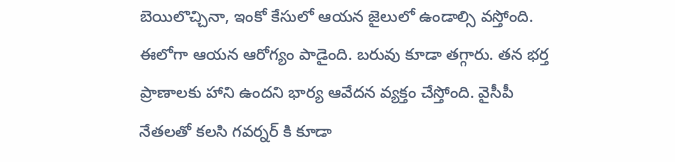బెయిలొచ్చినా, ఇంకో కేసులో ఆయన జైలులో ఉండాల్సి వస్తోంది. ఈలోగా ఆయన ఆరోగ్యం పాడైంది. బరువు కూడా తగ్గారు. తన భర్త ప్రాణాలకు హాని ఉందని భార్య ఆవేదన వ్యక్తం చేస్తోంది. వైసీపీ నేతలతో కలసి గవర్నర్ కి కూడా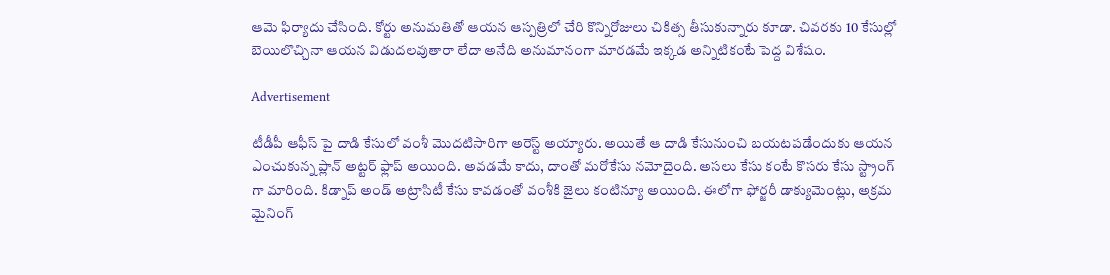ఆమె ఫిర్యాదు చేసింది. కోర్టు అనుమతితో ఆయన ఆస్పత్రిలో చేరి కొన్నిరోజులు చికిత్స తీసుకున్నారు కూడా. చివరకు 10 కేసుల్లో బెయిలొచ్చినా ఆయన విడుదలవుతారా లేదా అనేది అనుమానంగా మారడమే ఇక్కడ అన్నిటికంటే పెద్ద విశేషం.

Advertisement

టీడీపీ ఆఫీస్ పై దాడి కేసులో వంశీ మొదటిసారిగా అరెస్ట్ అయ్యారు. అయితే ఆ దాడి కేసునుంచి బయటపడేందుకు ఆయన ఎంచుకున్న ప్లాన్ అట్టర్ ఫ్లాప్ అయింది. అవడమే కాదు, దాంతో మరోకేసు నమోదైంది. అసలు కేసు కంటే కొసరు కేసు స్ట్రాంగ్ గా మారింది. కిడ్నాప్ అండ్ అట్రాసిటీ కేసు కావడంతో వంశీకి జైలు కంటిన్యూ అయింది. ఈలోగా ఫోర్జరీ డాక్యుమెంట్లు, అక్రమ మైనింగ్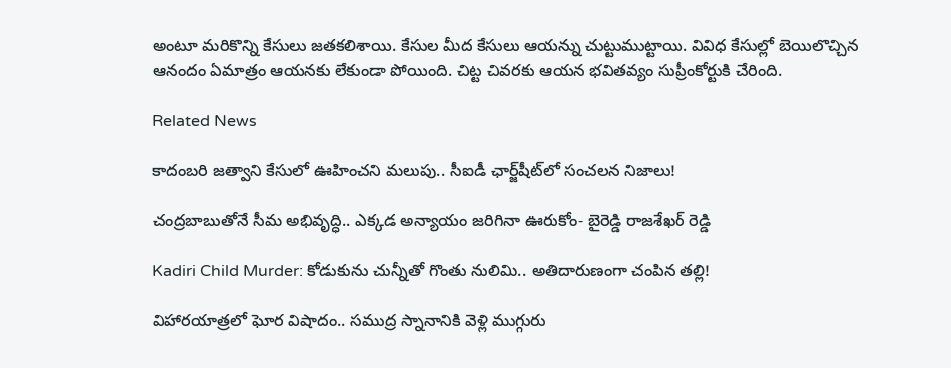అంటూ మరికొన్ని కేసులు జతకలిశాయి. కేసుల మీద కేసులు ఆయన్ను చుట్టుముట్టాయి. వివిధ కేసుల్లో బెయిలొచ్చిన ఆనందం ఏమాత్రం ఆయనకు లేకుండా పోయింది. చిట్ట చివరకు ఆయన భవితవ్యం సుప్రీంకోర్టుకి చేరింది.

Related News

కాదంబరి జత్వాని కేసులో ఊహించని మలుపు.. సీఐడీ ఛార్జ్‌షీట్‌లో సంచలన నిజాలు!

చంద్రబాబుతోనే సీమ అభివృద్ధి.. ఎక్కడ అన్యాయం జరిగినా ఊరుకోం- బైరెడ్డి రాజశేఖర్ రెడ్డి

Kadiri Child Murder: కోడుకును చున్నీతో గొంతు నులిమి.. అతిదారుణంగా చంపిన తల్లి!

విహారయాత్రలో ఘోర విషాదం.. సముద్ర స్నానానికి వెళ్లి ముగ్గురు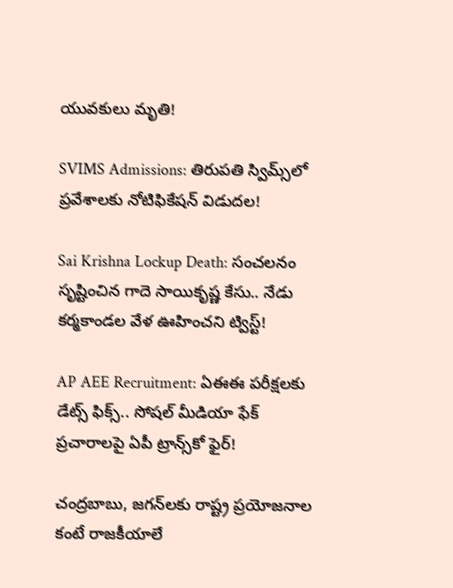యువకులు మృతి!

SVIMS Admissions: తిరుపతి స్విమ్స్‌లో ప్రవేశాలకు నోటిఫికేషన్ విడుదల!

Sai Krishna Lockup Death: సంచలనం సృష్టించిన గాదె సాయికృష్ణ కేసు.. నేడు కర్మకాండల వేళ ఊహించని ట్విస్ట్!

AP AEE Recruitment: ఏఈఈ పరీక్షలకు డేట్స్ ఫిక్స్.. సోషల్ మీడియా ఫేక్ ప్రచారాలపై ఏపీ ట్రాన్స్‌కో ఫైర్!

చంద్రబాబు, జగన్‌లకు రాష్ట్ర ప్రయోజనాల కంటే రాజకీయాలే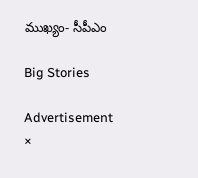ముఖ్యం- సీపీఎం

Big Stories

Advertisement
×